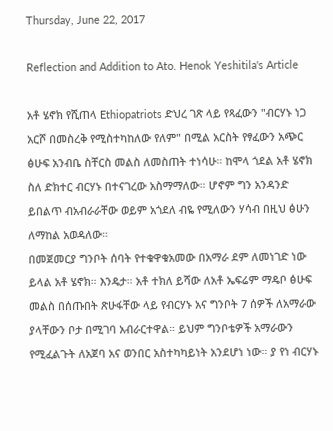Thursday, June 22, 2017

Reflection and Addition to Ato. Henok Yeshitila's Article

አቶ ሄኖክ የሺጠላ Ethiopatriots ድህረ ገጽ ላይ የጻፈውን "ብርሃኑ ነጋ አርሾ በመስረቅ የሚስተካከለው የለም" በሚል አርስት የፃፈውን አጭር ፅሁፍ አንብቤ ስቸርስ መልስ ለመስጠት ተነሳሁ። ከሞላ ጎደል አቶ ሄኖክ ስለ ድክተር ብርሃኑ በተናገረው አስማማለው። ሆኖም ግን አንዳንድ ይበልጥ ብአብራራቸው ወይም አጎደለ ብዬ የሚለውን ሃሳብ በዚህ ፅሁን ለማከል አወዳለው።
በመጀመርያ ግንቦት ሰባት የተቁዋቁአመው በአማራ ደም ለመነገድ ነው ይላል አቶ ሄኖክ። እንዴታ። አቶ ተክለ ይሻው ለአቶ ኤፍሬም ማዴቦ ፅሁፍ መልስ በሰጡበት ጽሁፋቸው ላይ የብርሃኑ አና ግንቦት 7 ሰዎች ለአማራው ያላቸውን ቦታ በሚገባ አብራርተዋል። ይህም ግንቦቴዎች አማራውን የሚፈልጉት ለአጀባ አና ወንበር አስተካካይነት አንደሆነ ነው። ያ የነ ብርሃኑ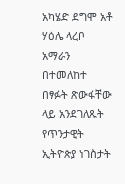አካሄድ ደግሞ አቶ ሃዕሌ ላረቦ አማራን በተመለከተ በፃፉት ጽውፋቸው ላይ አንደገለጹት የጥንታዊት  ኢትዮጵያ ነገስታት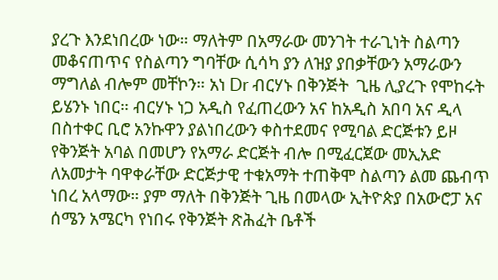ያረጉ እንደነበረው ነው። ማለትም በአማራው መንገት ተራጊነት ስልጣን መቆናጠጥና የስልጣን ግባቸው ሲሳካ ያን ለዝያ ያበቃቸውን አማራውን ማግለል ብሎም መቸኮን። አነ Dr ብርሃኑ በቅንጅት  ጊዜ ሊያረጉ የሞከሩት ይሄንኑ ነበር። ብርሃኑ ነጋ አዲስ የፈጠረውን አና ከአዲስ አበባ አና ዲላ በስተቀር ቢሮ አንኩዋን ያልነበረውን ቀስተደመና የሚባል ድርጅቱን ይዞ የቅንጅት አባል በመሆን የአማራ ድርጅት ብሎ በሚፈርጀው መኢአድ ለአመታት ባዋቀራቸው ድርጅታዊ ተቁአማት ተጠቅሞ ስልጣን ልመ ጨብጥ ነበረ አላማው። ያም ማለት በቅንጅት ጊዜ በመላው ኢትዮጵያ በአውሮፓ አና ሰሜን አሜርካ የነበሩ የቅንጅት ጽሕፈት ቤቶች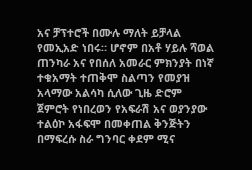አና ቻፕተሮች በሙሉ ማለት ይቻላል የመኢአድ ነበሩ። ሆኖም በአቶ ሃይሉ ሻወል ጠንካራ አና የበሰለ አመራር ምክንያት በነኛ ተቁአማት ተጠቅሞ ስልጣን የመያዝ አላማው አልሳካ ሲለው ጊዜ ድሮም ጀምሮት የነበረወን የአፍራሽ አና ወያንያው ተልዕኮ አፋፍሞ በመቀጠል ቅንጅትን በማፍረሱ ስራ ግንባር ቀደም ሚና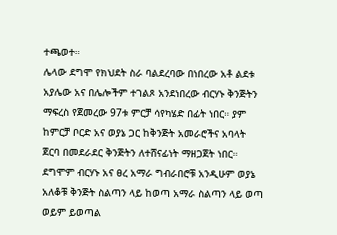ተጫወተ።
ሌላው ደግሞ የክህደት ስራ ባልደረባው በነበረው አቶ ልደቱ አያሌው አና በሌሎችም ተገልጾ አንደነበረው ብርሃኑ ቅንጅትን ማፍረስ የጀመረው 97ቱ ምርቻ ሳየካሄድ በፊት ነበር። ያም ከምርቻ ቦርድ አና ወያኔ ጋር ከቅንጅት አመራሮችና አባላት ጀርባ በመደራደር ቅንጅትን ለተሸናፊነት ማዘጋጀት ነበር። ደግሞም ብርሃኑ አና ፀረ አማራ ግብራበሮቹ አንዲሁም ወያኔ አለቆቹ ቅንጅት ስልጣን ላይ ከወጣ አማራ ስልጣን ላይ ወጣ ወይም ይወጣል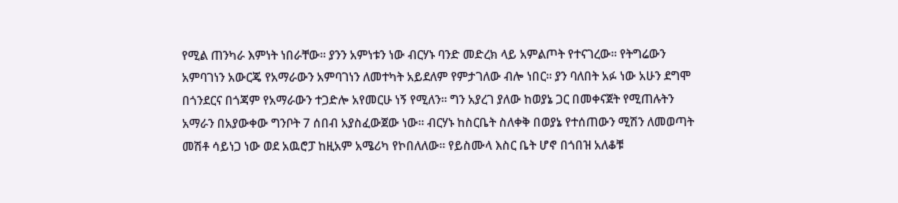የሚል ጠንካራ እምነት ነበራቸው። ያንን አምነቱን ነው ብርሃኑ ባንድ መድረክ ላይ አምልጦት የተናገረው። የትግሬውን አምባገነን አውርጄ የአማራውን አምባገነን ለመተካት አይደለም የምታገለው ብሎ ነበር። ያን ባለበት አፉ ነው አሁን ደግሞ በጎንደርና በጎጃም የአማራውን ተጋድሎ አየመርሁ ነኝ የሚለን። ግን አያረገ ያለው ከወያኔ ጋር በመቀናጀት የሚጠሉትን አማራን በአያውቀው ግንቦት 7 ሰበብ አያስፈውጀው ነው። ብርሃኑ ከስርቤት ስለቀቅ በወያኔ የተሰጠውን ሚሽን ለመወጣት መሽቶ ሳይነጋ ነው ወደ አዉሮፓ ከዚአም አሜሪካ የኮበለለው። የይስሙላ እስር ቤት ሆኖ በጎበዝ አለቆቹ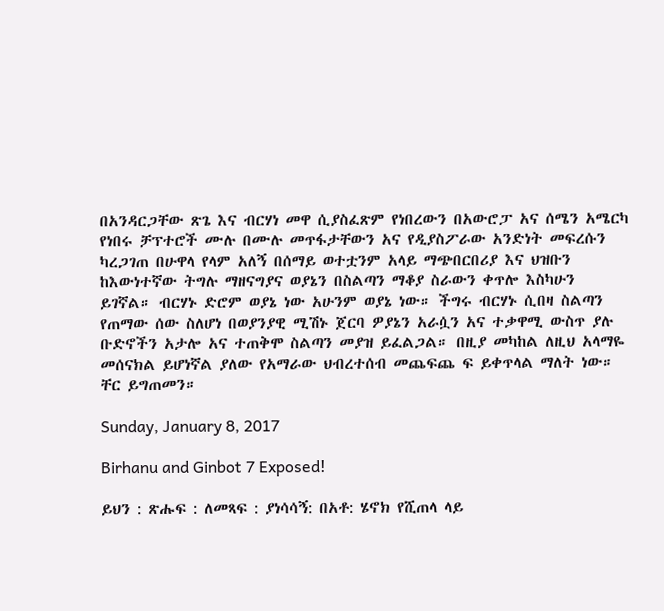በአንዳርጋቸው ጽጌ እና ብርሃነ መዋ ሲያስፈጽም የነበረውን በአውሮፓ አና ሰሜን አሜርካ የነበሩ ቻፕተሮች ሙሉ በሙሉ መጥፋታቸውን አና የዲያስፖራው አንድነት መፍረሱን ካረጋገጠ በሁዋላ የላም አለኝ በሰማይ ወተቷንም አላይ ማጭበርበሪያ እና ህዝቡን ከእውነተኛው ትግሉ ማዘናግያና ወያኔን በስልጣን ማቆያ ስራውን ቀጥሎ እስካሁን ይገኛል። ብርሃኑ ድሮም ወያኔ ነው አሁንም ወያኔ ነው። ችግሩ ብርሃኑ ሲበዛ ስልጣን የጠማው ሰው ስለሆነ በወያንያዊ ሚሽኑ ጀርባ ዎያኔን አራሷን አና ተቃዋሚ ውስጥ ያሉ ቡድኖችን አታሎ አና ተጠቅሞ ስልጣን መያዝ ይፈልጋል። በዚያ መካከል ለዚህ አላማዬ መሰናክል ይሆነኛል ያለው የአማራው ህብረተሰብ መጨፍጨ ፍ ይቀጥላል ማለት ነው። ቸር ይግጠመን።

Sunday, January 8, 2017

Birhanu and Ginbot 7 Exposed!

ይህን : ጽሑፍ : ለመጻፍ : ያነሳሳኝ: በአቶ: ሄኖክ የሺጠላ ላይ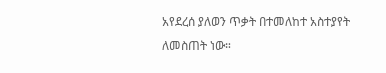አየደረሰ ያለወን ጥቃት በተመለከተ አስተያየት  ለመስጠት ነው።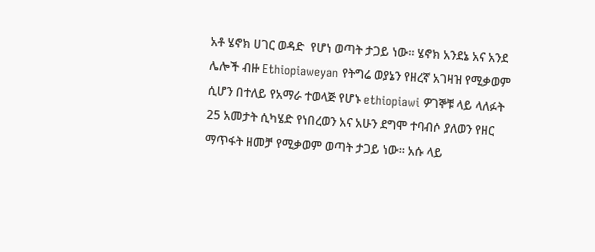አቶ ሄኖክ ሀገር ወዳድ  የሆነ ወጣት ታጋይ ነው። ሄኖክ አንደኔ አና አንደ  ሌሎች ብዙ Ethiopiaweyan የትግሬ ወያኔን የዘረኛ አገዛዝ የሚቃወም ሲሆን በተለይ የአማራ ተወላጅ የሆኑ ethiopiawi ዎገኞቹ ላይ ላለፉት 25 አመታት ሲካሄድ የነበረወን አና አሁን ደግሞ ተባብሶ ያለወን የዘር ማጥፋት ዘመቻ የሚቃወም ወጣት ታጋይ ነው። አሱ ላይ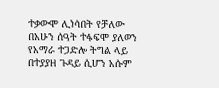ተቃውሞ ሊነሳበት የቻለው በአሁን ሰዓት ተፋፍሞ ያለወን የአማራ ተጋድሎ ትግል ላይ በተያያዘ ጉዳይ ሲሆን አሱም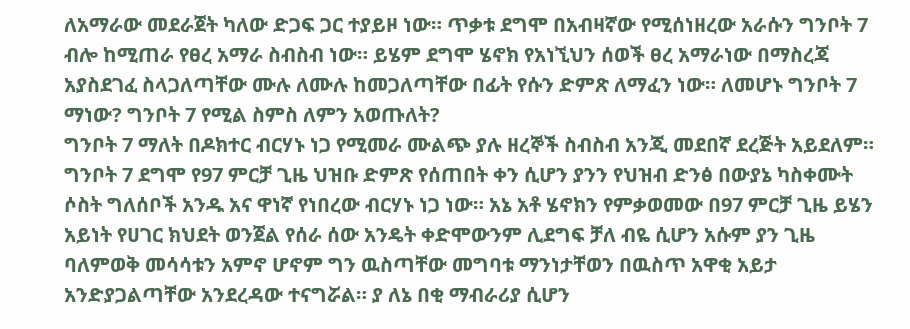ለአማራው መደራጀት ካለው ድጋፍ ጋር ተያይዞ ነው። ጥቃቱ ደግሞ በአብዛኛው የሚሰነዘረው አራሱን ግንቦት 7 ብሎ ከሚጠራ የፀረ አማራ ስብስብ ነው። ይሄም ደግሞ ሄኖክ የአነኚህን ሰወች ፀረ አማራነው በማስረጃ አያስደገፈ ስላጋለጣቸው ሙሉ ለሙሉ ከመጋለጣቸው በፊት የሱን ድምጽ ለማፈን ነው። ለመሆኑ ግንቦት 7 ማነው? ግንቦት 7 የሚል ስምስ ለምን አወጡለት?
ግንቦት 7 ማለት በዶክተር ብርሃኑ ነጋ የሚመራ ሙልጭ ያሉ ዘረኞች ስብስብ አንጂ መደበኛ ደረጅት አይደለም። ግንቦት 7 ደግሞ የ97 ምርቻ ጊዜ ህዝቡ ድምጽ የሰጠበት ቀን ሲሆን ያንን የህዝብ ድንፅ በውያኔ ካስቀሙት ሶስት ግለሰቦች አንዱ አና ዋነኛ የነበረው ብርሃኑ ነጋ ነው። አኔ አቶ ሄኖክን የምቃወመው በ97 ምርቻ ጊዜ ይሄን አይነት የሀገር ክህደት ወንጀል የሰራ ሰው አንዴት ቀድሞውንም ሊደግፍ ቻለ ብዬ ሲሆን አሱም ያን ጊዜ ባለምወቅ መሳሳቱን አምኖ ሆኖም ግን ዉስጣቸው መግባቱ ማንነታቸወን በዉስጥ አዋቂ አይታ አንድያጋልጣቸው አንደረዳው ተናግሯል። ያ ለኔ በቂ ማብራሪያ ሲሆን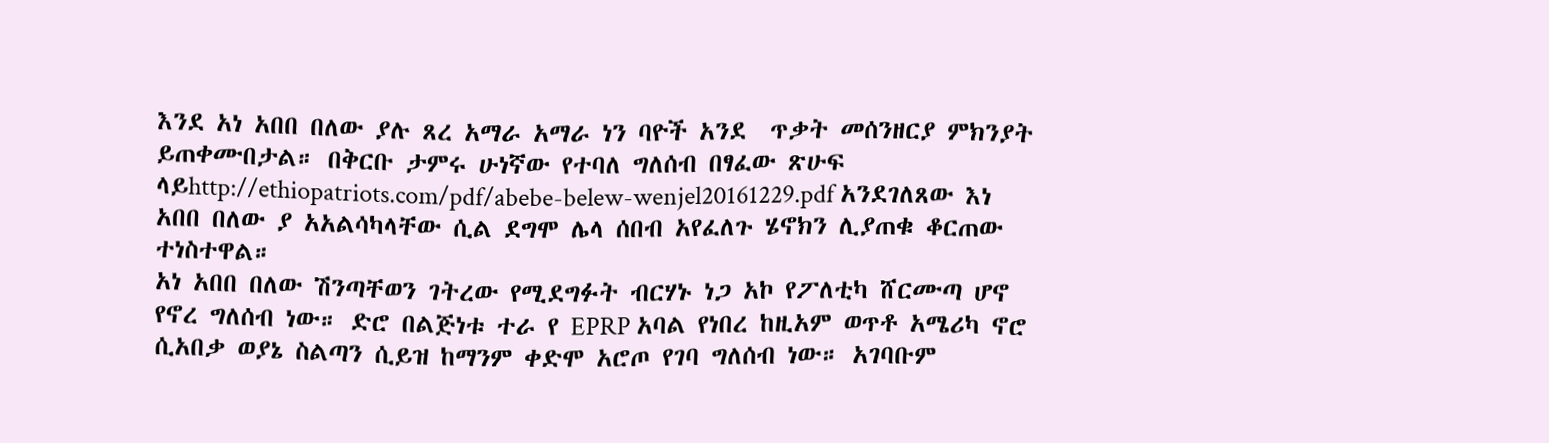እንደ አነ አበበ በለው ያሉ ጸረ አማራ አማራ ነን ባዮች አንደ  ጥቃት መሰንዘርያ ምክንያት ይጠቀሙበታል። በቅርቡ ታምሩ ሁነኛው የተባለ ግለሰብ በፃፈው ጽሁፍ ላይhttp://ethiopatriots.com/pdf/abebe-belew-wenjel20161229.pdf አንደገለጸው እነ አበበ በለው ያ አአልሳካላቸው ሲል ደግሞ ሌላ ሰበብ አየፈለጉ ሄኖክን ሊያጠቁ ቆርጠው ተነስተዋል።
አነ አበበ በለው ሽንጣቸወን ገትረው የሚደግፉት ብርሃኑ ነጋ አኮ የፖለቲካ ሸርሙጣ ሆኖ የኖረ ግለሰብ ነው። ድሮ በልጅነቱ ተራ የ EPRP አባል የነበረ ከዚአም ወጥቶ አሜሪካ ኖሮ ሲአበቃ ወያኔ ስልጣን ሲይዝ ከማንም ቀድሞ አሮጦ የገባ ግለሰብ ነው። አገባቡም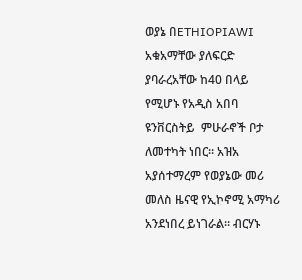ወያኔ በETHIOPIAWI አቁአማቸው ያለፍርድ ያባራረአቸው ከ40 በላይ የሚሆኑ የአዲስ አበባ ዩንቨርስትይ  ምሁራኖች ቦታ ለመተካት ነበር። አዝአ አያሰተማረም የወያኔው መሪ መለስ ዜናዊ የኢኮኖሚ አማካሪ አንደነበረ ይነገራል። ብርሃኑ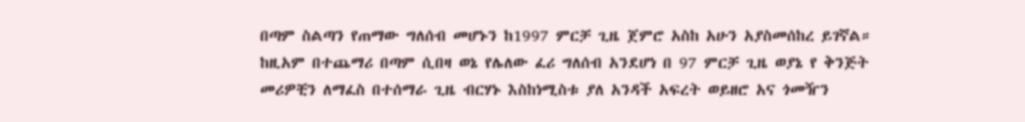በጣም ስልጣን የጠማው ግለሰብ መሆኑን ከ1997 ምርቻ ጊዜ ጀምሮ አስከ አሁን አያስመሰከረ ይገኛል። ከዚአም በተጨማሪ በጣም ሲበዛ ወኔ የሌለው ፈሪ ግለሰብ አንደሆነ በ 97 ምርቻ ጊዜ ወያኔ የ ቅንጅት መሪዎቺን ለማፈስ በተሰማራ ጊዜ ብርሃኑ እስከነሚስቱ ያለ አንዳች አፍረት ወይዘሮ አና ጎመዥን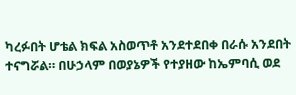ካረፉበት ሆቴል ክፍል አስወጥቶ አንደተደበቀ በራሱ አንደበት ተናግሯል። በሁኃላም በወያኔዎች የተያዘው ከኤምባሲ ወደ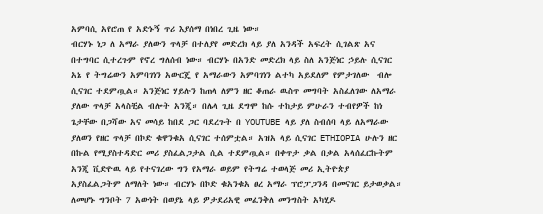አምባሲ አየሮጠ የ አድኑኝ ጥሪ እያሰማ በነበረ ጊዜ ነው።
ብርሃኑ ነጋ ለ አማራ ያለውን ጥላቻ በተለያየ መድረክ ላይ ያለ አንዳች አፍረት ሲገልጽ አና በተግባር ሲተረጉም የኖረ ግለሰብ ነው። ብርሃኑ በአንድ መድረክ ላይ ስለ አንጅነር ኃይሉ ሲናገር አኔ የ ትግሬውን አምባገነን አውርጄ የ አማራውን አምባገነን ልተካ አይደለም የምታገለው  ብሎ ሲናገር ተደምጧል። አንጅነር ሃይሉን ከጠላ ለምን ዘር ቆጠራ ዉስጥ መግባት አስፈለገው ለአማራ ያለው ጥላቻ አላስቺል ብሎት አንጂ። በሌላ ጊዜ ደግሞ ከሱ ተከታይ ምሁራን ተብየዎች ከነ ጌታቸው በጋሻው አና መሳይ ከበደ ጋር ባደረጉት በ YOUTUBE ላይ ያለ ስብሰባ ላይ ለአማራው ያለወን የዘር ጥላቻ በኮድ ቁዋንቁአ ሲናገር ተሰምቷል። አዝአ ላይ ሲናገር ETHIOPIA ሁሉን ዘር በኩል የሚያስተዳድር መሪ ያስፈልጋታል ሲል ተደምጧል። በቀጥታ ቃል በቃል አላሰፈርኩትም አንጂ ቪድዮዉ ላይ የተናገረው ግን የአማራ ወይም የትግሬ ተወላጅ መሪ ኢትዮጵያ አያስፈልጋትም ለማለት ነው። ብርሃኑ በኮድ ቁአንቁአ ፀረ አማራ ፕሮፓጋንዳ በመናገር ይታወቃል።
ለመሆኑ ግንቦት 7 አውነት በወያኔ ላይ ዎታደሪአዊ መፈንቅለ መንግስት አካሂዶ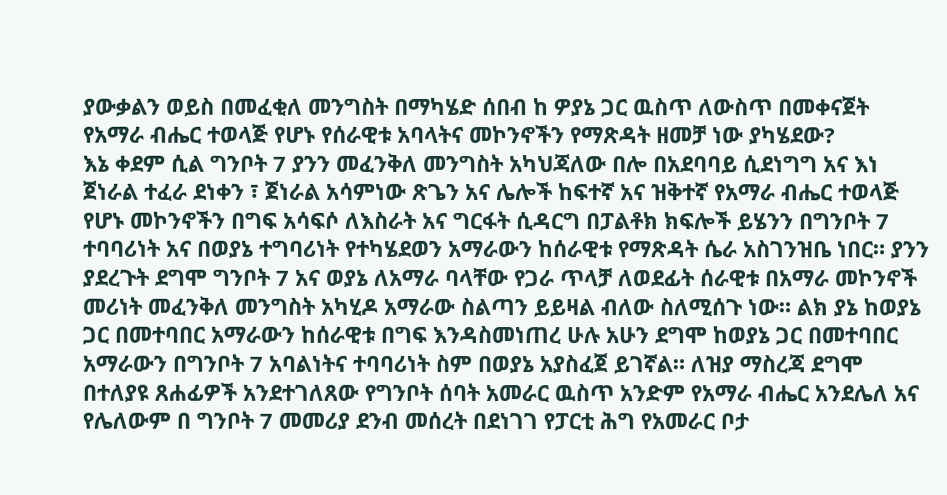ያውቃልን ወይስ በመፈቂለ መንግስት በማካሄድ ሰበብ ከ ዎያኔ ጋር ዉስጥ ለውስጥ በመቀናጀት የአማራ ብሔር ተወላጅ የሆኑ የሰራዊቱ አባላትና መኮንኖችን የማጽዳት ዘመቻ ነው ያካሄደው?
እኔ ቀደም ሲል ግንቦት 7 ያንን መፈንቅለ መንግስት አካህጃለው በሎ በአደባባይ ሲደነግግ አና እነ ጀነራል ተፈራ ደነቀን ፣ ጀነራል አሳምነው ጽጌን አና ሌሎች ከፍተኛ አና ዝቅተኛ የአማራ ብሔር ተወላጅ የሆኑ መኮንኖችን በግፍ አሳፍሶ ለእስራት አና ግርፋት ሲዳርግ በፓልቶክ ክፍሎች ይሄንን በግንቦት 7 ተባባሪነት አና በወያኔ ተግባሪነት የተካሄደወን አማራውን ከሰራዊቱ የማጽዳት ሴራ አስገንዝቤ ነበር። ያንን ያደረጉት ደግሞ ግንቦት 7 አና ወያኔ ለአማራ ባላቸው የጋራ ጥላቻ ለወደፊት ሰራዊቱ በአማራ መኮንኖች መሪነት መፈንቅለ መንግስት አካሂዶ አማራው ስልጣን ይይዛል ብለው ስለሚሰጉ ነው። ልክ ያኔ ከወያኔ ጋር በመተባበር አማራውን ከሰራዊቱ በግፍ እንዳስመነጠረ ሁሉ አሁን ደግሞ ከወያኔ ጋር በመተባበር አማራውን በግንቦት 7 አባልነትና ተባባሪነት ስም በወያኔ አያስፈጀ ይገኛል። ለዝያ ማስረጃ ደግሞ በተለያዩ ጸሐፊዎች አንደተገለጸው የግንቦት ሰባት አመራር ዉስጥ አንድም የአማራ ብሔር አንደሌለ አና የሌለውም በ ግንቦት 7 መመሪያ ደንብ መሰረት በደነገገ የፓርቲ ሕግ የአመራር ቦታ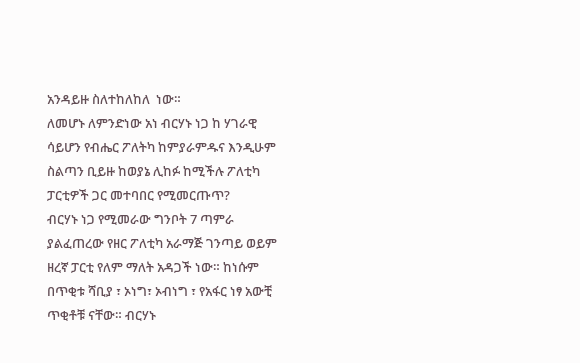አንዳይዙ ስለተከለከለ  ነው።
ለመሆኑ ለምንድነው አነ ብርሃኑ ነጋ ከ ሃገራዊ ሳይሆን የብሔር ፖለትካ ከምያራምዱና እንዲሁም ስልጣን ቢይዙ ከወያኔ ሊከፉ ከሚችሉ ፖለቲካ ፓርቲዎች ጋር መተባበር የሚመርጡጥ?
ብርሃኑ ነጋ የሚመራው ግንቦት 7 ጣምራ ያልፈጠረው የዘር ፖለቲካ አራማጅ ገንጣይ ወይም ዘረኛ ፓርቲ የለም ማለት አዳጋች ነው። ከነሱም በጥቂቱ ሻቢያ ፣ ኦነግ፣ ኦብነግ ፣ የአፋር ነፃ አውቺ ጥቂቶቹ ናቸው። ብርሃኑ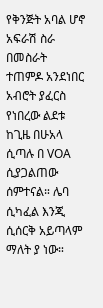የቅንጅት አባል ሆኖ አፍራሽ ስራ በመስራት ተጠምዶ አንደነበር አብሮት ያፈርስ የነበረው ልደቱ ከጊዜ በሁአላ ሲጣሉ በ VOA ሲያጋልጠው ሰምተናል። ሌባ ሲካፈል እንጂ ሲሰርቅ አይጣላም ማለት ያ ነው።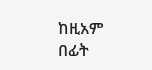ከዚአም በፊት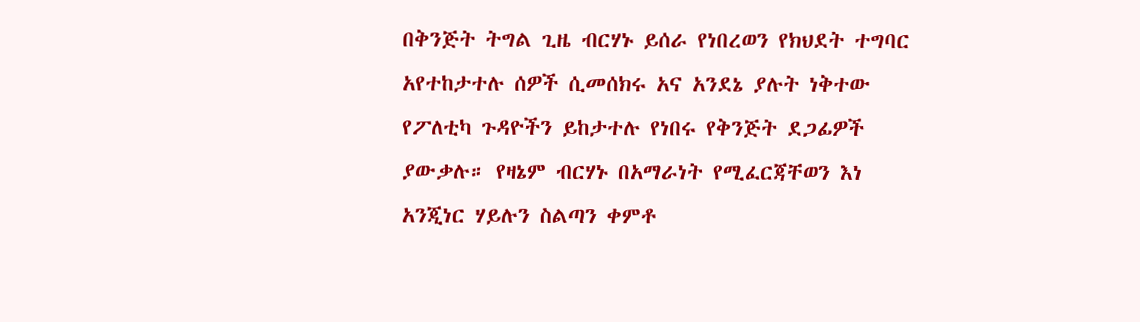በቅንጅት ትግል ጊዜ ብርሃኑ ይሰራ የነበረወን የክህደት ተግባር አየተከታተሉ ሰዎች ሲመሰክሩ አና አንደኔ ያሉት ነቅተው የፖለቲካ ጉዳዮችን ይከታተሉ የነበሩ የቅንጅት ደጋፊዎች  ያውቃሉ። የዛኔም ብርሃኑ በአማራነት የሚፈርጃቸወን እነ አንጂነር ሃይሉን ስልጣን ቀምቶ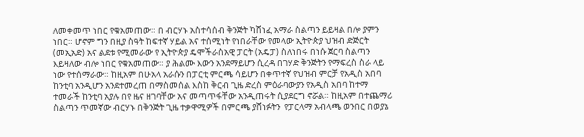ለመቀመጥ ነበር የቁአመጠው። በ ብርሃኑ አስተሳሰብ ቅንጅት ካሸነፈ አማራ ስልጣን ይይዛል በሎ ያምን ነበር። ሆኖም ግን በዚያ ስዓት ከፍተኛ ሃይል አና ተሰሚነት የነበራቸው የመላው ኢትዮጵያ ህዝብ ድጅርት (መኢአድ) አና ልደቱ የሚመራው የ ኢትዮጵያ ዴሞችራስአዊ ፓርት (አዴፓ) ስለነበሩ በነሱ ጀርባ ስልጣን እይዛለው ብሎ ነበር የቁአመጠው። ያ ሕልሙ እውን አንደማይሆን ሲረዳ በገሃድ ቅንጅትን የማፍረስ ስራ ላይ ነው የተሰማራው። ከዚአም በሁአላ አራሱን በፓርቲ ምርጫ ሳይሆን በቀጥተኛ የህዝብ ምርቻ የአዲስ አበባ ከንቲባ አንዲሆን አንደተመረጠ በማስመሰል እስከ ቅርብ ጊዜ ድረስ ምዕራባውያን የአዲስ አበባ ከተማ ተመራች ከንቲባ አያሉ በየ ዜና ዘገባቸው አና መጣጥፋቸው አንዲጠሩት ሲያደርግ ኖሯል። ከዚአም በተጨማሪ ስልጣን ጥመኛው ብርሃኑ በቅንጅት ጊዜ ተቃዋሚዎች በምርጫ ያሸነፉትን  የፓርላማ አብላጫ ወንበር በወያኔ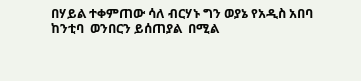በሃይል ተቀምጠው ሳለ ብርሃኑ ግን ወያኔ የአዲስ አበባ ከንቲባ  ወንበርን ይሰጠያል  በሚል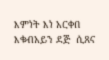እምነት እነ አርቀበ እቁብአይን ደጅ  ሲጸና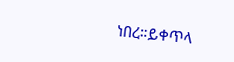ነበረ።ይቀጥላ